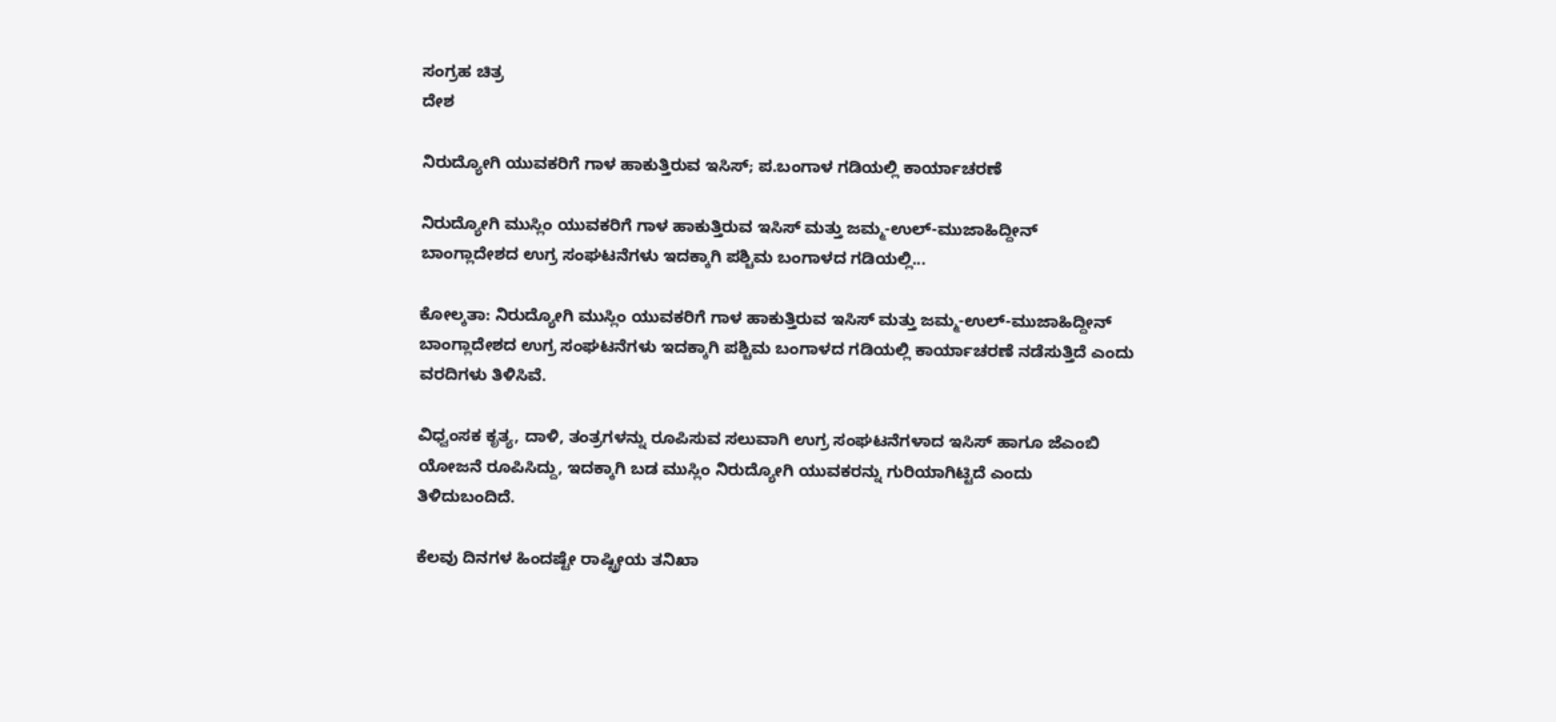ಸಂಗ್ರಹ ಚಿತ್ರ
ದೇಶ

ನಿರುದ್ಯೋಗಿ ಯುವಕರಿಗೆ ಗಾಳ ಹಾಕುತ್ತಿರುವ ಇಸಿಸ್; ಪ.ಬಂಗಾಳ ಗಡಿಯಲ್ಲಿ ಕಾರ್ಯಾಚರಣೆ

ನಿರುದ್ಯೋಗಿ ಮುಸ್ಲಿಂ ಯುವಕರಿಗೆ ಗಾಳ ಹಾಕುತ್ತಿರುವ ಇಸಿಸ್ ಮತ್ತು ಜಮ್ಮ-ಉಲ್-ಮುಜಾಹಿದ್ದೀನ್ ಬಾಂಗ್ಲಾದೇಶದ ಉಗ್ರ ಸಂಘಟನೆಗಳು ಇದಕ್ಕಾಗಿ ಪಶ್ಚಿಮ ಬಂಗಾಳದ ಗಡಿಯಲ್ಲಿ...

ಕೋಲ್ಕತಾ: ನಿರುದ್ಯೋಗಿ ಮುಸ್ಲಿಂ ಯುವಕರಿಗೆ ಗಾಳ ಹಾಕುತ್ತಿರುವ ಇಸಿಸ್ ಮತ್ತು ಜಮ್ಮ-ಉಲ್-ಮುಜಾಹಿದ್ದೀನ್ ಬಾಂಗ್ಲಾದೇಶದ ಉಗ್ರ ಸಂಘಟನೆಗಳು ಇದಕ್ಕಾಗಿ ಪಶ್ಚಿಮ ಬಂಗಾಳದ ಗಡಿಯಲ್ಲಿ ಕಾರ್ಯಾಚರಣೆ ನಡೆಸುತ್ತಿದೆ ಎಂದು ವರದಿಗಳು ತಿಳಿಸಿವೆ.

ವಿಧ್ವಂಸಕ ಕೃತ್ಯ, ದಾಳಿ, ತಂತ್ರಗಳನ್ನು ರೂಪಿಸುವ ಸಲುವಾಗಿ ಉಗ್ರ ಸಂಘಟನೆಗಳಾದ ಇಸಿಸ್ ಹಾಗೂ ಜೆಎಂಬಿ ಯೋಜನೆ ರೂಪಿಸಿದ್ದು, ಇದಕ್ಕಾಗಿ ಬಡ ಮುಸ್ಲಿಂ ನಿರುದ್ಯೋಗಿ ಯುವಕರನ್ನು ಗುರಿಯಾಗಿಟ್ಟಿದೆ ಎಂದು ತಿಳಿದುಬಂದಿದೆ.

ಕೆಲವು ದಿನಗಳ ಹಿಂದಷ್ಟೇ ರಾಷ್ಟ್ರೀಯ ತನಿಖಾ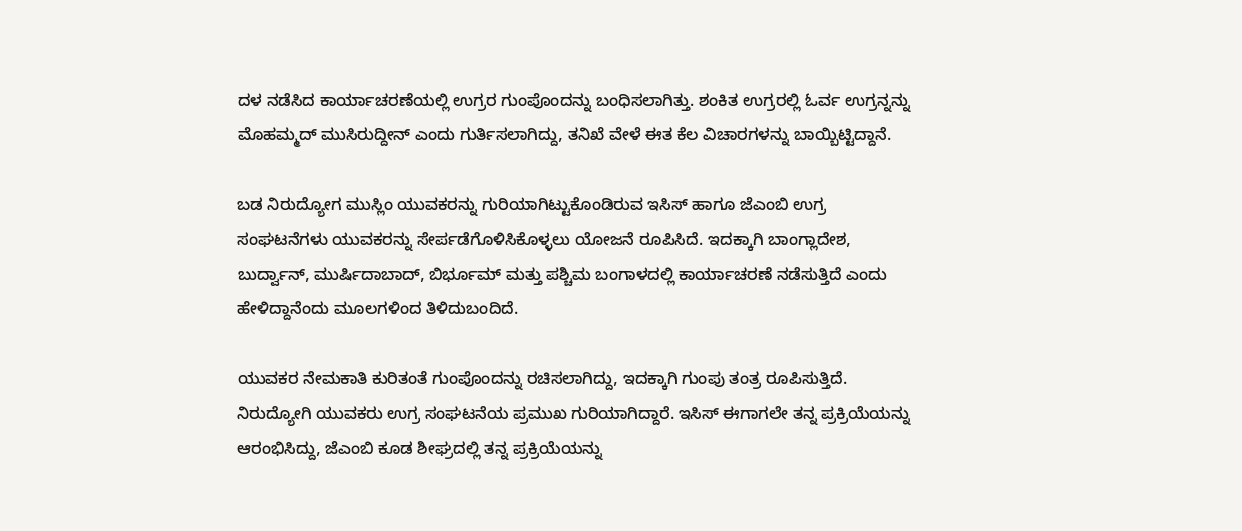ದಳ ನಡೆಸಿದ ಕಾರ್ಯಾಚರಣೆಯಲ್ಲಿ ಉಗ್ರರ ಗುಂಪೊಂದನ್ನು ಬಂಧಿಸಲಾಗಿತ್ತು. ಶಂಕಿತ ಉಗ್ರರಲ್ಲಿ ಓರ್ವ ಉಗ್ರನ್ನನ್ನು ಮೊಹಮ್ಮದ್ ಮುಸಿರುದ್ದೀನ್ ಎಂದು ಗುರ್ತಿಸಲಾಗಿದ್ದು, ತನಿಖೆ ವೇಳೆ ಈತ ಕೆಲ ವಿಚಾರಗಳನ್ನು ಬಾಯ್ಬಿಟ್ಟಿದ್ದಾನೆ.

ಬಡ ನಿರುದ್ಯೋಗ ಮುಸ್ಲಿಂ ಯುವಕರನ್ನು ಗುರಿಯಾಗಿಟ್ಟುಕೊಂಡಿರುವ ಇಸಿಸ್ ಹಾಗೂ ಜೆಎಂಬಿ ಉಗ್ರ ಸಂಘಟನೆಗಳು ಯುವಕರನ್ನು ಸೇರ್ಪಡೆಗೊಳಿಸಿಕೊಳ್ಳಲು ಯೋಜನೆ ರೂಪಿಸಿದೆ. ಇದಕ್ಕಾಗಿ ಬಾಂಗ್ಲಾದೇಶ, ಬುರ್ದ್ವಾನ್, ಮುರ್ಷಿದಾಬಾದ್, ಬಿರ್ಭೂಮ್ ಮತ್ತು ಪಶ್ಚಿಮ ಬಂಗಾಳದಲ್ಲಿ ಕಾರ್ಯಾಚರಣೆ ನಡೆಸುತ್ತಿದೆ ಎಂದು ಹೇಳಿದ್ದಾನೆಂದು ಮೂಲಗಳಿಂದ ತಿಳಿದುಬಂದಿದೆ.

ಯುವಕರ ನೇಮಕಾತಿ ಕುರಿತಂತೆ ಗುಂಪೊಂದನ್ನು ರಚಿಸಲಾಗಿದ್ದು, ಇದಕ್ಕಾಗಿ ಗುಂಪು ತಂತ್ರ ರೂಪಿಸುತ್ತಿದೆ. ನಿರುದ್ಯೋಗಿ ಯುವಕರು ಉಗ್ರ ಸಂಘಟನೆಯ ಪ್ರಮುಖ ಗುರಿಯಾಗಿದ್ದಾರೆ. ಇಸಿಸ್ ಈಗಾಗಲೇ ತನ್ನ ಪ್ರಕ್ರಿಯೆಯನ್ನು ಆರಂಭಿಸಿದ್ದು, ಜೆಎಂಬಿ ಕೂಡ ಶೀಘ್ರದಲ್ಲಿ ತನ್ನ ಪ್ರಕ್ರಿಯೆಯನ್ನು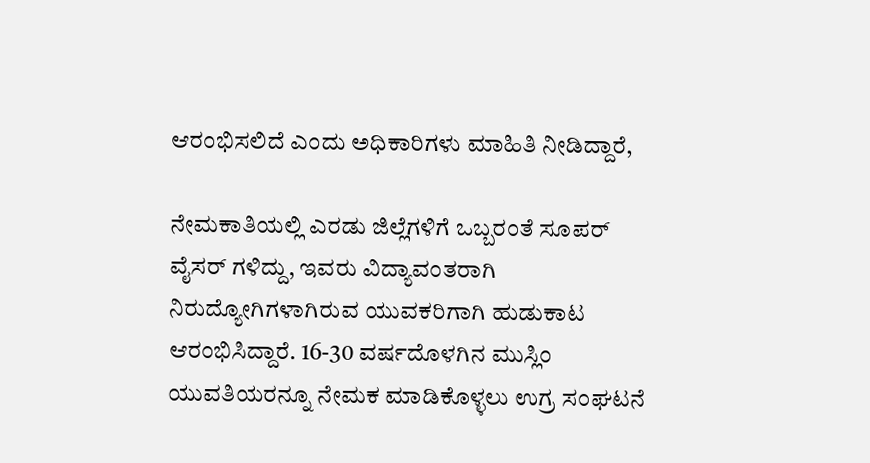ಆರಂಭಿಸಲಿದೆ ಎಂದು ಅಧಿಕಾರಿಗಳು ಮಾಹಿತಿ ನೀಡಿದ್ದಾರೆ,

ನೇಮಕಾತಿಯಲ್ಲಿ ಎರಡು ಜಿಲ್ಲೆಗಳಿಗೆ ಒಬ್ಬರಂತೆ ಸೂಪರ್ ವೈಸರ್ ಗಳಿದ್ದು, ಇವರು ವಿದ್ಯಾವಂತರಾಗಿ ನಿರುದ್ಯೋಗಿಗಳಾಗಿರುವ ಯುವಕರಿಗಾಗಿ ಹುಡುಕಾಟ ಆರಂಭಿಸಿದ್ದಾರೆ. 16-30 ವರ್ಷದೊಳಗಿನ ಮುಸ್ಲಿಂ ಯುವತಿಯರನ್ನೂ ನೇಮಕ ಮಾಡಿಕೊಳ್ಳಲು ಉಗ್ರ ಸಂಘಟನೆ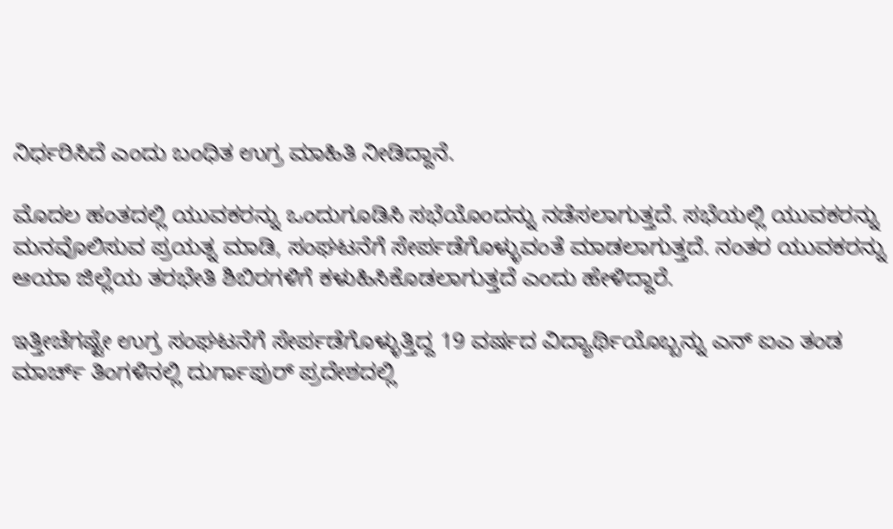ನಿರ್ಧರಿಸಿದೆ ಎಂದು ಬಂಧಿತ ಉಗ್ರ ಮಾಹಿತಿ ನೀಡಿದ್ದಾನೆ.

ಮೊದಲ ಹಂತದಲ್ಲಿ ಯುವಕರನ್ನು ಒಂದುಗೂಡಿಸಿ ಸಭೆಯೊಂದನ್ನು ನಡೆಸಲಾಗುತ್ತದೆ. ಸಭೆಯಲ್ಲಿ ಯುವಕರನ್ನು ಮನವೊಲಿಸುವ ಪ್ರಯತ್ನ ಮಾಡಿ, ಸಂಘಟನೆಗೆ ಸೇರ್ಪಡೆಗೊಳ್ಳುವಂತೆ ಮಾಡಲಾಗುತ್ತದೆ. ನಂತರ ಯುವಕರನ್ನು ಆಯಾ ಜಿಲ್ಲೆಯ ತರಭೇತಿ ಶಿಬಿರಗಳಿಗೆ ಕಳುಹಿಸಿಕೊಡಲಾಗುತ್ತದೆ ಎಂದು ಹೇಳಿದ್ದಾರೆ.

ಇತ್ತೀಚೆಗಷ್ಟೇ ಉಗ್ರ ಸಂಘಟನೆಗೆ ಸೇರ್ಪಡೆಗೊಳ್ಳುತ್ತಿದ್ದ 19 ವರ್ಷದ ವಿದ್ಯಾರ್ಥಿಯೊಬ್ಬನ್ನು ಎನ್ ಐಎ ತಂಡ ಮಾರ್ಚ್ ತಿಂಗಳಿನಲ್ಲಿ ದುರ್ಗಾಪುರ್ ಪ್ರದೇಶದಲ್ಲಿ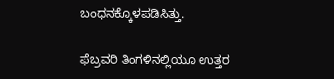ಬಂಧನಕ್ಕೊಳಪಡಿಸಿತ್ತು.

ಫೆಬ್ರವರಿ ತಿಂಗಳಿನಲ್ಲಿಯೂ ಉತ್ತರ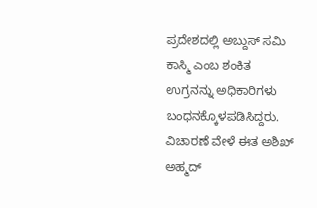ಪ್ರದೇಶದಲ್ಲಿ ಅಬ್ದುಸ್ ಸಮಿ ಕಾಸ್ಮಿ ಎಂಬ ಶಂಕಿತ ಉಗ್ರನನ್ನು ಅಧಿಕಾರಿಗಳು ಬಂಧನಕ್ಕೊಳಪಡಿಸಿದ್ದರು. ವಿಚಾರಣೆ ವೇಳೆ ಈತ ಅಶಿಖ್ ಅಹ್ಮದ್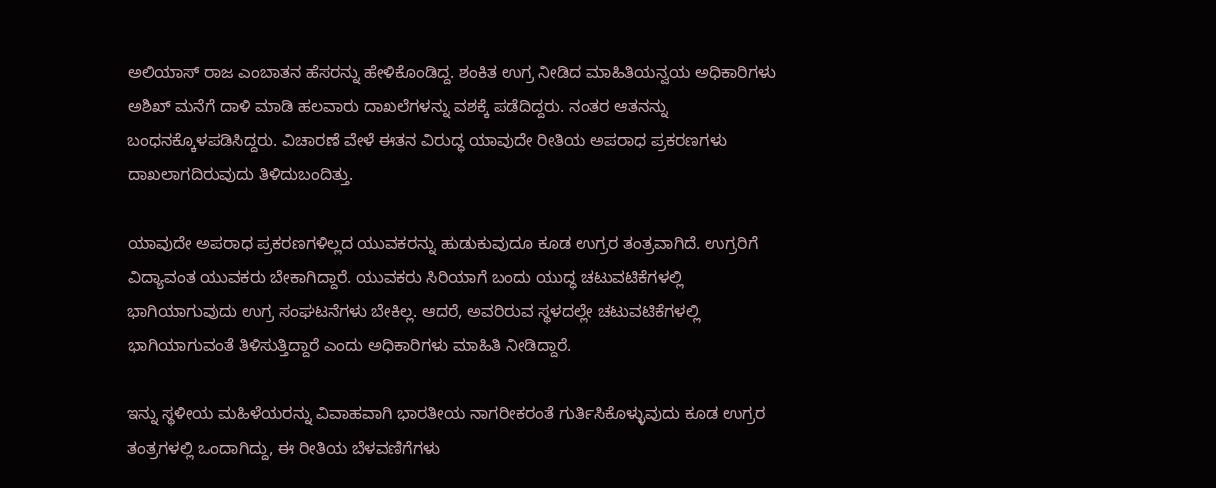ಅಲಿಯಾಸ್ ರಾಜ ಎಂಬಾತನ ಹೆಸರನ್ನು ಹೇಳಿಕೊಂಡಿದ್ದ. ಶಂಕಿತ ಉಗ್ರ ನೀಡಿದ ಮಾಹಿತಿಯನ್ವಯ ಅಧಿಕಾರಿಗಳು ಅಶಿಖ್ ಮನೆಗೆ ದಾಳಿ ಮಾಡಿ ಹಲವಾರು ದಾಖಲೆಗಳನ್ನು ವಶಕ್ಕೆ ಪಡೆದಿದ್ದರು. ನಂತರ ಆತನನ್ನು ಬಂಧನಕ್ಕೊಳಪಡಿಸಿದ್ದರು. ವಿಚಾರಣೆ ವೇಳೆ ಈತನ ವಿರುದ್ಧ ಯಾವುದೇ ರೀತಿಯ ಅಪರಾಧ ಪ್ರಕರಣಗಳು ದಾಖಲಾಗದಿರುವುದು ತಿಳಿದುಬಂದಿತ್ತು.

ಯಾವುದೇ ಅಪರಾಧ ಪ್ರಕರಣಗಳಿಲ್ಲದ ಯುವಕರನ್ನು ಹುಡುಕುವುದೂ ಕೂಡ ಉಗ್ರರ ತಂತ್ರವಾಗಿದೆ. ಉಗ್ರರಿಗೆ ವಿದ್ಯಾವಂತ ಯುವಕರು ಬೇಕಾಗಿದ್ದಾರೆ. ಯುವಕರು ಸಿರಿಯಾಗೆ ಬಂದು ಯುದ್ಧ ಚಟುವಟಿಕೆಗಳಲ್ಲಿ ಭಾಗಿಯಾಗುವುದು ಉಗ್ರ ಸಂಘಟನೆಗಳು ಬೇಕಿಲ್ಲ. ಆದರೆ, ಅವರಿರುವ ಸ್ಥಳದಲ್ಲೇ ಚಟುವಟಿಕೆಗಳಲ್ಲಿ ಭಾಗಿಯಾಗುವಂತೆ ತಿಳಿಸುತ್ತಿದ್ದಾರೆ ಎಂದು ಅಧಿಕಾರಿಗಳು ಮಾಹಿತಿ ನೀಡಿದ್ದಾರೆ.

ಇನ್ನು ಸ್ಥಳೀಯ ಮಹಿಳೆಯರನ್ನು ವಿವಾಹವಾಗಿ ಭಾರತೀಯ ನಾಗರೀಕರಂತೆ ಗುರ್ತಿಸಿಕೊಳ್ಳುವುದು ಕೂಡ ಉಗ್ರರ ತಂತ್ರಗಳಲ್ಲಿ ಒಂದಾಗಿದ್ದು, ಈ ರೀತಿಯ ಬೆಳವಣಿಗೆಗಳು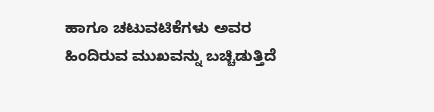ಹಾಗೂ ಚಟುವಟಿಕೆಗಳು ಅವರ ಹಿಂದಿರುವ ಮುಖವನ್ನು ಬಚ್ಚಿಡುತ್ತಿದೆ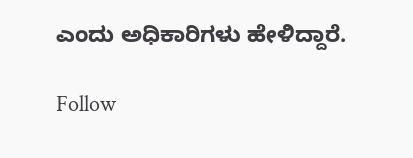ಎಂದು ಅಧಿಕಾರಿಗಳು ಹೇಳಿದ್ದಾರೆ.

Follow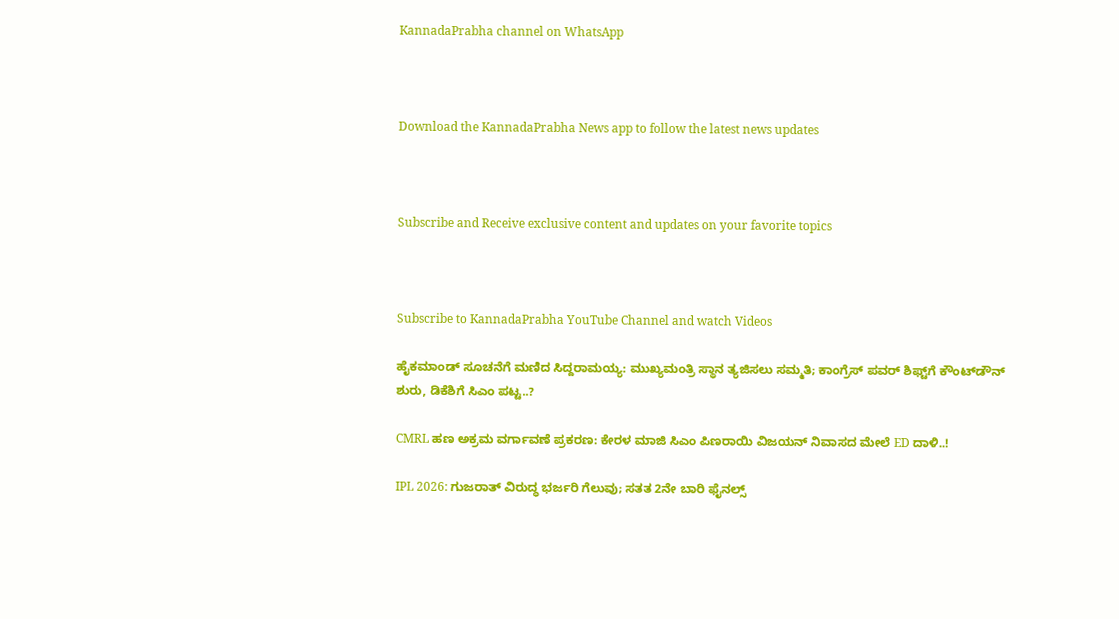KannadaPrabha channel on WhatsApp



Download the KannadaPrabha News app to follow the latest news updates



Subscribe and Receive exclusive content and updates on your favorite topics



Subscribe to KannadaPrabha YouTube Channel and watch Videos

ಹೈಕಮಾಂಡ್ ಸೂಚನೆಗೆ ಮಣಿದ ಸಿದ್ದರಾಮಯ್ಯ: ಮುಖ್ಯಮಂತ್ರಿ ಸ್ಥಾನ ತ್ಯಜಿಸಲು ಸಮ್ಮತಿ; ಕಾಂಗ್ರೆಸ್ ಪವರ್ ಶಿಫ್ಟ್‌ಗೆ ಕೌಂಟ್‌ಡೌನ್ ಶುರು, ಡಿಕೆಶಿಗೆ ಸಿಎಂ ಪಟ್ಟ..?

CMRL ಹಣ ಅಕ್ರಮ ವರ್ಗಾವಣೆ ಪ್ರಕರಣ: ಕೇರಳ ಮಾಜಿ ಸಿಎಂ ಪಿಣರಾಯಿ ವಿಜಯನ್ ನಿವಾಸದ ಮೇಲೆ ED ದಾಳಿ..!

IPL 2026: ಗುಜರಾತ್ ವಿರುದ್ಧ ಭರ್ಜರಿ ಗೆಲುವು; ಸತತ 2ನೇ ಬಾರಿ ಫೈನಲ್ಸ್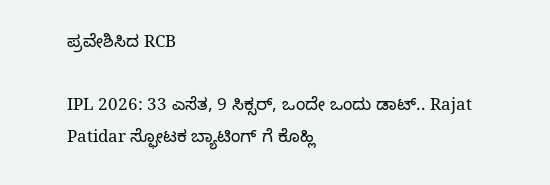ಪ್ರವೇಶಿಸಿದ RCB

IPL 2026: 33 ಎಸೆತ, 9 ಸಿಕ್ಸರ್, ಒಂದೇ ಒಂದು ಡಾಟ್.. Rajat Patidar ಸ್ಫೋಟಕ ಬ್ಯಾಟಿಂಗ್ ಗೆ ಕೊಹ್ಲಿ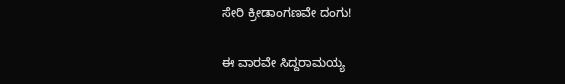ಸೇರಿ ಕ್ರೀಡಾಂಗಣವೇ ದಂಗು!

ಈ ವಾರವೇ ಸಿದ್ದರಾಮಯ್ಯ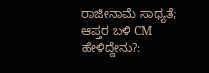ರಾಜೀನಾಮೆ ಸಾಧ್ಯತೆ; ಆಪ್ತರ ಬಳಿ CM ಹೇಳಿದ್ದೇನು?: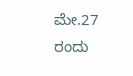ಮೇ.27 ರಂದು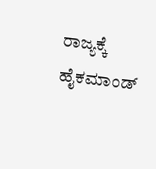ರಾಜ್ಯಕ್ಕೆ ಹೈಕಮಾಂಡ್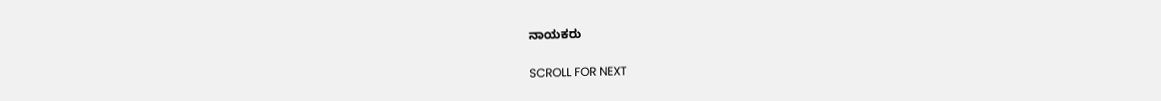ನಾಯಕರು

SCROLL FOR NEXT